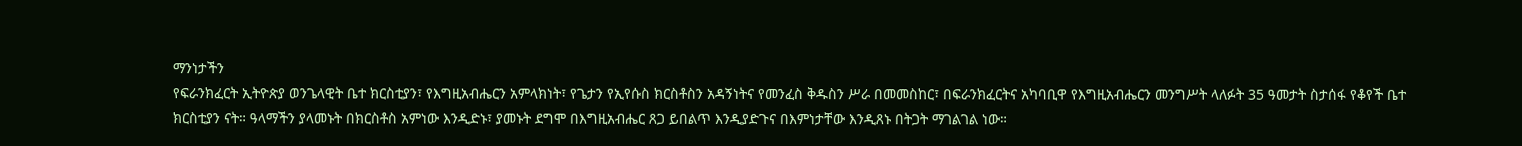ማንነታችን
የፍራንክፈርት ኢትዮጵያ ወንጌላዊት ቤተ ክርስቲያን፣ የእግዚአብሔርን አምላክነት፣ የጌታን የኢየሱስ ክርስቶስን አዳኝነትና የመንፈስ ቅዱስን ሥራ በመመስከር፣ በፍራንክፈርትና አካባቢዋ የእግዚአብሔርን መንግሥት ላለፉት 35 ዓመታት ስታሰፋ የቆየች ቤተ ክርስቲያን ናት። ዓላማችን ያላመኑት በክርስቶስ አምነው እንዲድኑ፣ ያመኑት ደግሞ በእግዚአብሔር ጸጋ ይበልጥ እንዲያድጉና በእምነታቸው እንዲጸኑ በትጋት ማገልገል ነው።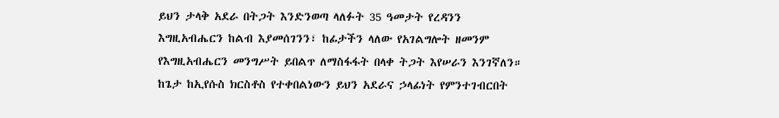ይህን ታላቅ አደራ በትጋት እንድንወጣ ላለፉት 35 ዓመታት የረዳንን እግዚአብሔርን ከልብ እያመሰገንን፣ ከፊታችን ላለው የአገልግሎት ዘመንም የእግዚአብሔርን መንግሥት ይበልጥ ለማስፋፋት በላቀ ትጋት እየሠራን እንገኛለን።
ከጌታ ከኢየሱስ ክርስቶስ የተቀበልነውን ይህን አደራና ኃላፊነት የምንተገብርበት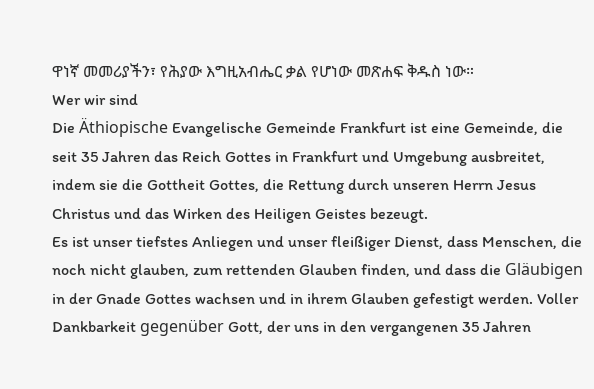ዋነኛ መመሪያችን፣ የሕያው እግዚአብሔር ቃል የሆነው መጽሐፍ ቅዱስ ነው።
Wer wir sind
Die Äthiopische Evangelische Gemeinde Frankfurt ist eine Gemeinde, die seit 35 Jahren das Reich Gottes in Frankfurt und Umgebung ausbreitet, indem sie die Gottheit Gottes, die Rettung durch unseren Herrn Jesus Christus und das Wirken des Heiligen Geistes bezeugt.
Es ist unser tiefstes Anliegen und unser fleißiger Dienst, dass Menschen, die noch nicht glauben, zum rettenden Glauben finden, und dass die Gläubigen in der Gnade Gottes wachsen und in ihrem Glauben gefestigt werden. Voller Dankbarkeit gegenüber Gott, der uns in den vergangenen 35 Jahren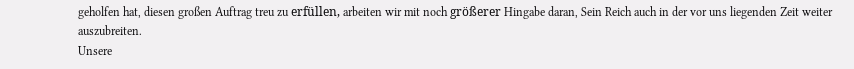geholfen hat, diesen großen Auftrag treu zu erfüllen, arbeiten wir mit noch größerer Hingabe daran, Sein Reich auch in der vor uns liegenden Zeit weiter auszubreiten.
Unsere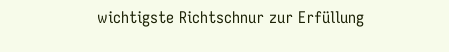wichtigste Richtschnur zur Erfüllung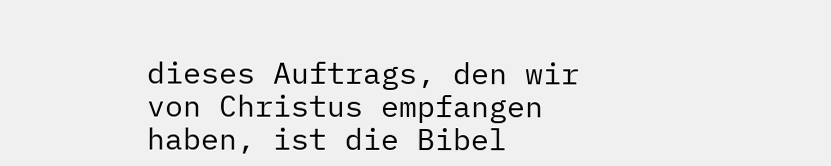dieses Auftrags, den wir von Christus empfangen haben, ist die Bibel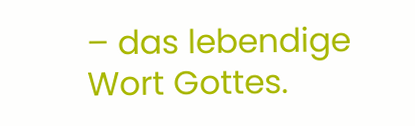– das lebendige Wort Gottes.